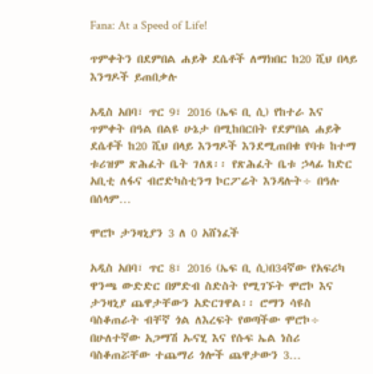Fana: At a Speed of Life!

ጥምቀትን በደምበል ሐይቅ ደሴቶች ለማክበር ከ20 ሺህ በላይ እንግዶች ይጠበቃሉ

አዲስ አበባ፣ ጥር 9፣ 2016 (ኤፍ ቢ ሲ) የከተራ እና ጥምቀት በዓል በልዩ ሁኔታ በሚከበርበት የደምበል ሐይቅ ደሴቶች ከ20 ሺህ በላይ እንግዶች እንደሚጠበቁ የባቱ ከተማ ቱሪዝም ጽሕፈት ቤት ገለጸ፡፡ የጽሕፈት ቤቱ ኃላፊ ከድር አቢቲ ለፋና ብሮድካስቲንግ ኮርፖሬት እንዳሉት÷ በዓሉ በሰላም…

ሞሮኮ ታንዛኒያን 3 ለ 0 አሸነፈች

አዲስ አበባ፣ ጥር 8፣ 2016 (ኤፍ ቢ ሲ)በ34ኛው የአፍሪካ ዋንጫ ውድድር በምድብ ስድስት የሚገኙት ሞሮኮ እና ታንዛኒያ ጨዋታቸውን አድርገዋል፡፡ ሮማን ሳዩስ ባስቆጠራት ብቸኛ ጎል ለእረፍት የወጣችው ሞሮኮ÷ በሁለተኛው አጋማሽ ኡናሂ እና የሱፍ ኤል ነስሪ ባስቆጠሯቸው ተጨማሪ ጎሎች ጨዋታውን 3…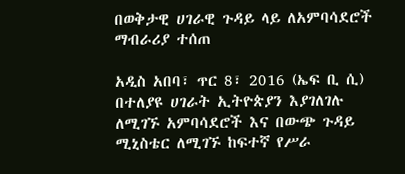በወቅታዊ ሀገራዊ ጉዳይ ላይ ለአምባሳደሮች ማብራሪያ ተሰጠ

አዲስ አበባ፣ ጥር 8፣ 2016 (ኤፍ ቢ ሲ) በተለያዩ ሀገራት ኢትዮጵያን እያገለገሉ ለሚገኙ አምባሳደሮች እና በውጭ ጉዳይ ሚኒስቴር ለሚገኙ ከፍተኛ የሥራ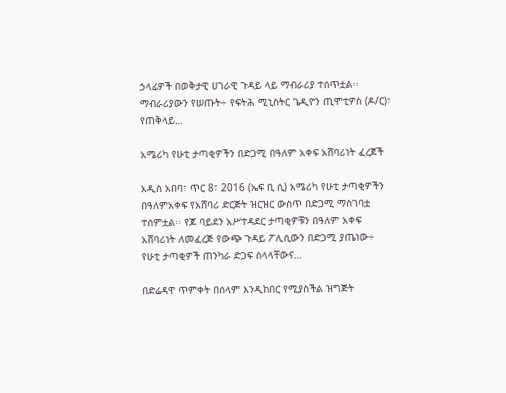ኃላፊዎች በወቅታዊ ሀገራዊ ጉዳይ ላይ ማብራሪያ ተሰጥቷል፡፡ ማብራሪያውን የሠጡት÷ የፍትሕ ሚኒስትር ጌዲዮን ጢሞቲዎስ (ዶ/ር)፣ የጠቅላይ…

አሜሪካ የሁቲ ታጣቂዎችን በድጋሚ በዓለም አቀፍ አሸባሪነት ፈረጀች

አዲስ አበባ፣ ጥር 8፣ 2016 (ኤፍ ቢ ሲ) አሜሪካ የሁቲ ታጣቂዎችን በዓለምአቀፍ የአሸባሪ ድርጅት ዝርዝር ውስጥ በድጋሚ ማስገባቷ ተሰምቷል፡፡ የጆ ባይደን አሥተዳደር ታጣቂዎቹን በዓለም አቀፍ አሸባሪነት ለመፈረጅ የውጭ ጉዳይ ፖሊሲውን በድጋሚ ያጤነው÷ የሁቲ ታጣቂዎች ጠንካራ ድጋፍ ስላላቸውና…

በድሬዳዋ ጥምቀት በሰላም እንዲከበር የሚያስችል ዝግጅት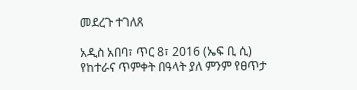መደረጉ ተገለጸ

አዲስ አበባ፣ ጥር 8፣ 2016 (ኤፍ ቢ ሲ) የከተራና ጥምቀት በዓላት ያለ ምንም የፀጥታ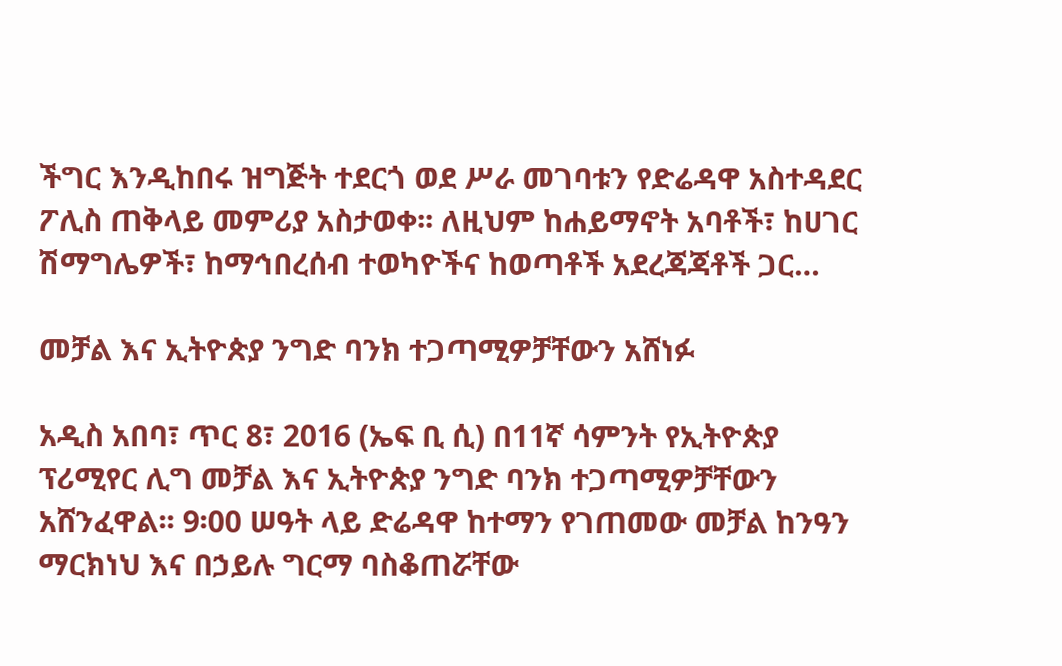ችግር እንዲከበሩ ዝግጅት ተደርጎ ወደ ሥራ መገባቱን የድሬዳዋ አስተዳደር ፖሊስ ጠቅላይ መምሪያ አስታወቀ፡፡ ለዚህም ከሐይማኖት አባቶች፣ ከሀገር ሽማግሌዎች፣ ከማኅበረሰብ ተወካዮችና ከወጣቶች አደረጃጃቶች ጋር…

መቻል እና ኢትዮጵያ ንግድ ባንክ ተጋጣሚዎቻቸውን አሸነፉ

አዲስ አበባ፣ ጥር 8፣ 2016 (ኤፍ ቢ ሲ) በ11ኛ ሳምንት የኢትዮጵያ ፕሪሚየር ሊግ መቻል እና ኢትዮጵያ ንግድ ባንክ ተጋጣሚዎቻቸውን አሸንፈዋል፡፡ 9፡00 ሠዓት ላይ ድሬዳዋ ከተማን የገጠመው መቻል ከንዓን ማርክነህ እና በኃይሉ ግርማ ባስቆጠሯቸው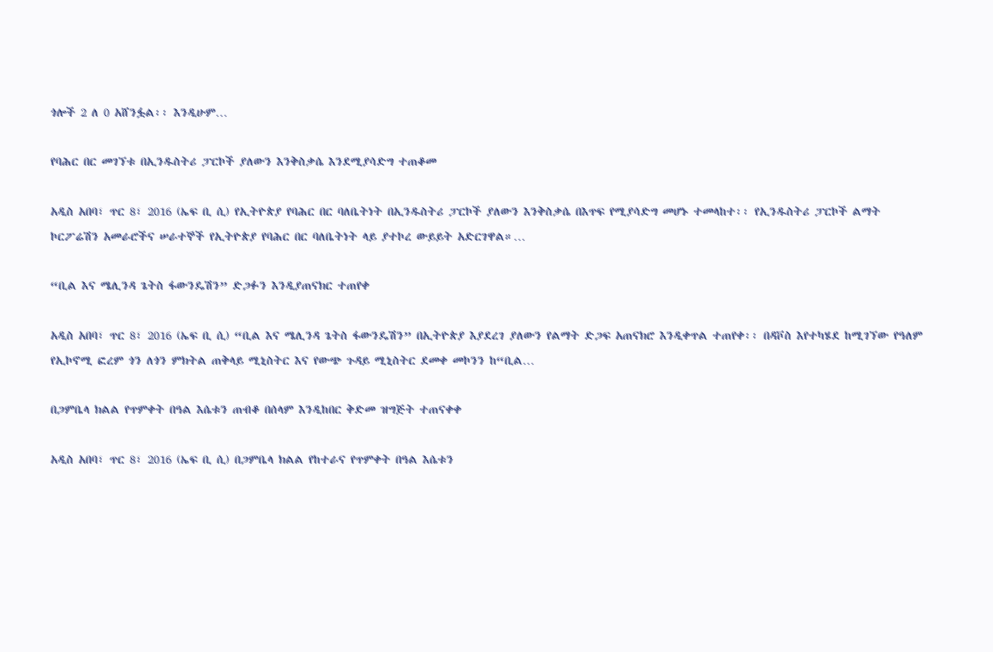ጎሎች 2 ለ 0 አሸንፏል፡፡ እንዲሁም…

የባሕር በር መገኘቱ በኢንዱስትሪ ፓርኮች ያለውን እንቅስቃሴ እንደሚያሳድግ ተጠቆመ

አዲስ አበባ፣ ጥር 8፣ 2016 (ኤፍ ቢ ሲ) የኢትዮጵያ የባሕር በር ባለቤትነት በኢንዱስትሪ ፓርኮች ያለውን እንቅስቃሴ በእጥፍ የሚያሳድግ መሆኑ ተመላከተ፡፡ የኢንዱስትሪ ፓርኮች ልማት ኮርፖሬሽን አመራሮችና ሠራተኞች የኢትዮጵያ የባሕር በር ባለቤትነት ላይ ያተኮረ ውይይት አድርገዋል።…

“ቢል እና ሜሊንዳ ጌትስ ፋውንዴሽን” ድጋፉን እንዲያጠናክር ተጠየቀ

አዲስ አበባ፣ ጥር 8፣ 2016 (ኤፍ ቢ ሲ) “ቢል እና ሜሊንዳ ጌትስ ፋውንዴሽን” በኢትዮጵያ እያደረገ ያለውን የልማት ድጋፍ አጠናክሮ እንዲቀጥል ተጠየቀ፡፡ በዳቮስ እየተካሄደ ከሚገኘው የዓለም የኢኮኖሚ ፎረም ጎን ለጎን ምክትል ጠቅላይ ሚኒስትር እና የውጭ ጉዳይ ሚኒስትር ደመቀ መኮንን ከ“ቢል…

በጋምቤላ ክልል የጥምቀት በዓል እሴቱን ጠብቆ በሰላም እንዲከበር ቅድመ ዝግጅት ተጠናቀቀ

አዲስ አበባ፣ ጥር 8፣ 2016 (ኤፍ ቢ ሲ) በጋምቤላ ክልል የከተራና የጥምቀት በዓል እሴቱን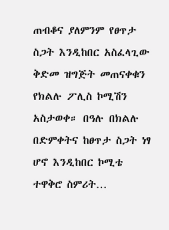ጠብቆና ያለምንም የፀጥታ ስጋት እንዲከበር አስፈላጊው ቅድመ ዝግጅት መጠናቀቁን የክልሉ ፖሊስ ኮሚሽን አስታወቀ። በዓሉ በክልሉ በድምቀትና ከፀጥታ ስጋት ነፃ ሆኖ እንዲከበር ኮሚቴ ተዋቅሮ ስምሪት…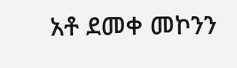አቶ ደመቀ መኮንን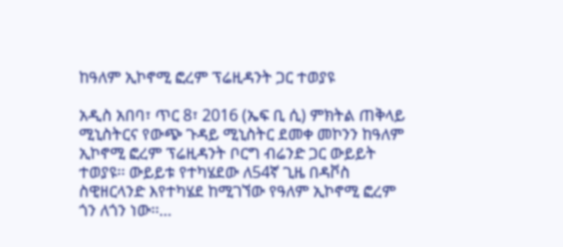ከዓለም ኢኮኖሚ ፎረም ፕሬዚዳንት ጋር ተወያዩ

አዲስ አበባ፣ ጥር 8፣ 2016 (ኤፍ ቢ ሲ) ምክትል ጠቅላይ ሚኒስትርና የውጭ ጉዳይ ሚኒስትር ደመቀ መኮንን ከዓለም ኢኮኖሚ ፎረም ፕሬዚዳንት ቦርግ ብሬንድ ጋር ውይይት ተወያዩ፡፡ ውይይቱ የተካሄደው ለ54ኛ ጊዜ በዳቮስ ስዊዘርላንድ እየተካሄደ ከሚገኘው የዓለም ኢኮኖሚ ፎረም ጎን ለጎን ነው፡፡…